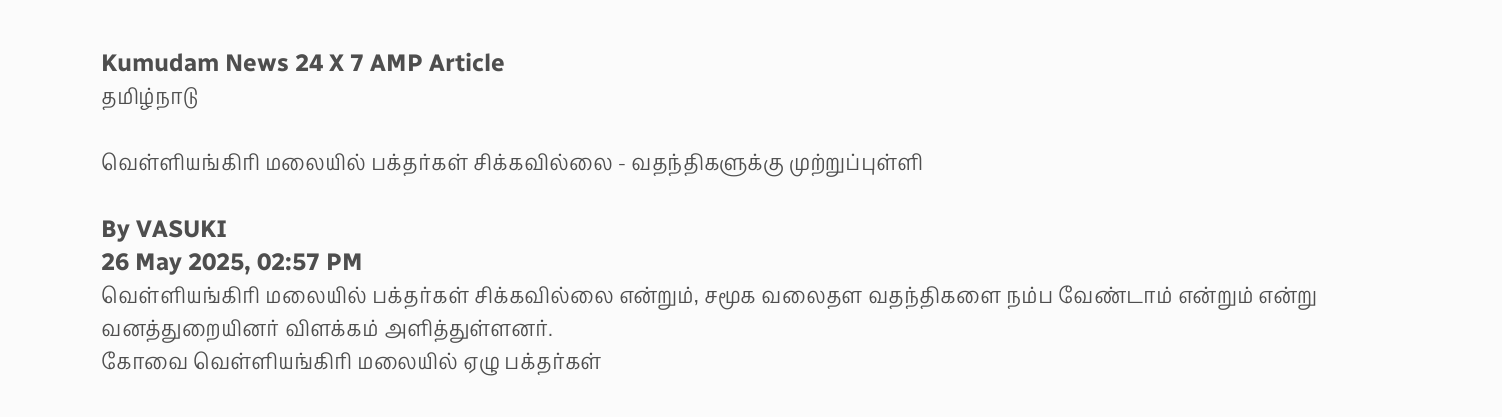Kumudam News 24 X 7 AMP Article
தமிழ்நாடு

வெள்ளியங்கிரி மலையில் பக்தர்கள் சிக்கவில்லை - வதந்திகளுக்கு முற்றுப்புள்ளி

By VASUKI
26 May 2025, 02:57 PM
வெள்ளியங்கிரி மலையில் பக்தர்கள் சிக்கவில்லை என்றும், சமூக வலைதள வதந்திகளை நம்ப வேண்டாம் என்றும் என்று வனத்துறையினர் விளக்கம் அளித்துள்ளனர்.
கோவை வெள்ளியங்கிரி மலையில் ஏழு பக்தர்கள்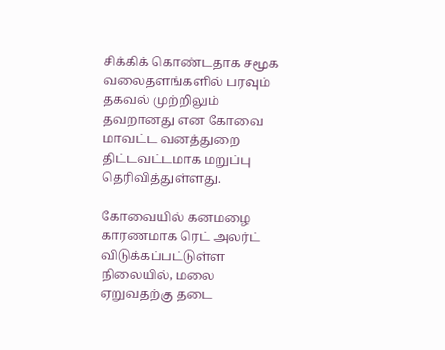சிக்கிக் கொண்டதாக சமூக வலைதளங்களில் பரவும் தகவல் முற்றிலும் தவறானது என கோவை மாவட்ட வனத்துறை திட்டவட்டமாக மறுப்பு தெரிவித்துள்ளது.

கோவையில் கனமழை காரணமாக ரெட் அலர்ட் விடுக்கப்பட்டுள்ள நிலையில், மலை ஏறுவதற்கு தடை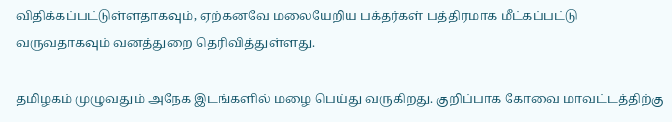விதிக்கப்பட்டுள்ளதாகவும், ஏற்கனவே மலையேறிய பக்தர்கள் பத்திரமாக மீட்கப்பட்டு வருவதாகவும் வனத்துறை தெரிவித்துள்ளது.

தமிழகம் முழுவதும் அநேக இடங்களில் மழை பெய்து வருகிறது. குறிப்பாக கோவை மாவட்டத்திற்கு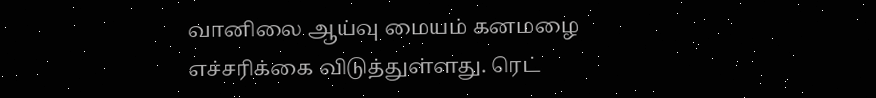வானிலை ஆய்வு மையம் கனமழை எச்சரிக்கை விடுத்துள்ளது. ரெட்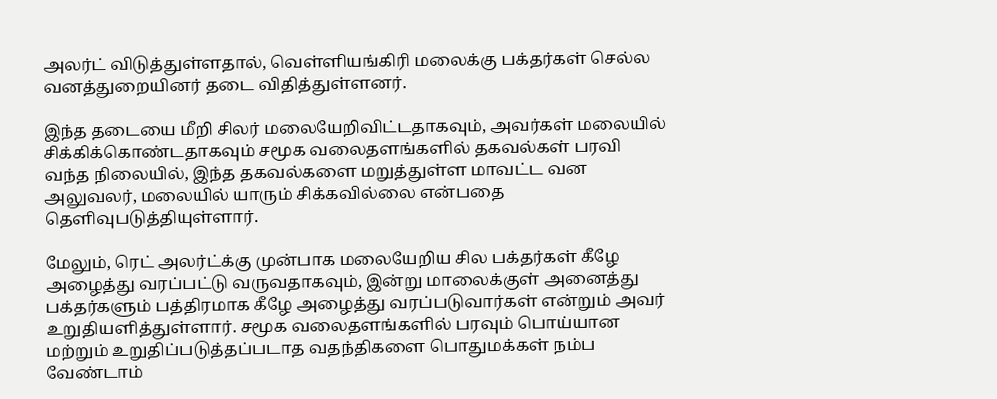அலர்ட் விடுத்துள்ளதால், வெள்ளியங்கிரி மலைக்கு பக்தர்கள் செல்ல வனத்துறையினர் தடை விதித்துள்ளனர்.

இந்த தடையை மீறி சிலர் மலையேறிவிட்டதாகவும், அவர்கள் மலையில் சிக்கிக்கொண்டதாகவும் சமூக வலைதளங்களில் தகவல்கள் பரவி வந்த நிலையில், இந்த தகவல்களை மறுத்துள்ள மாவட்ட வன அலுவலர், மலையில் யாரும் சிக்கவில்லை என்பதை தெளிவுபடுத்தியுள்ளார்.

மேலும், ரெட் அலர்ட்க்கு முன்பாக மலையேறிய சில பக்தர்கள் கீழே அழைத்து வரப்பட்டு வருவதாகவும், இன்று மாலைக்குள் அனைத்து பக்தர்களும் பத்திரமாக கீழே அழைத்து வரப்படுவார்கள் என்றும் அவர் உறுதியளித்துள்ளார். சமூக வலைதளங்களில் பரவும் பொய்யான மற்றும் உறுதிப்படுத்தப்படாத வதந்திகளை பொதுமக்கள் நம்ப வேண்டாம்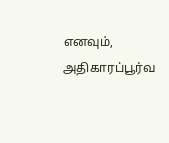எனவும், அதிகாரப்பூர்வ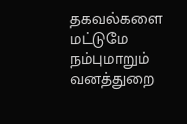தகவல்களை மட்டுமே நம்புமாறும் வனத்துறை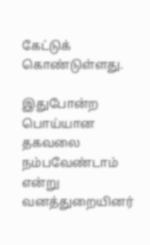கேட்டுக் கொண்டுள்ளது.

இதுபோன்ற பொய்யான தகவலை நம்பவேண்டாம் என்று வனத்துறையினர்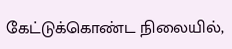கேட்டுக்கொண்ட நிலையில்,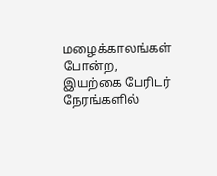மழைக்காலங்கள் போன்ற, இயற்கை பேரிடர் நேரங்களில்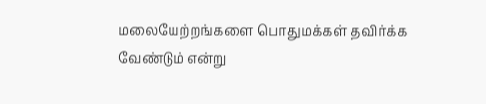மலையேற்றங்களை பொதுமக்கள் தவிர்க்க வேண்டும் என்று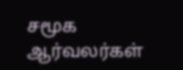சமூக ஆர்வலர்கள்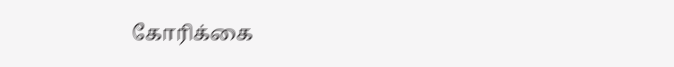கோரிக்கை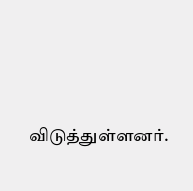விடுத்துள்ளனர்.